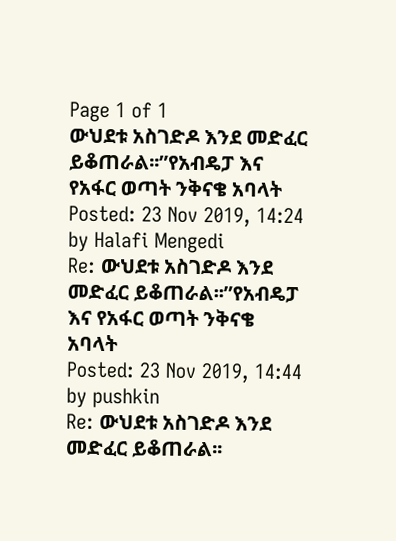Page 1 of 1
ውህደቱ አስገድዶ እንደ መድፈር ይቆጠራል፡፡”የአብዴፓ እና የአፋር ወጣት ንቅናቄ አባላት
Posted: 23 Nov 2019, 14:24
by Halafi Mengedi
Re: ውህደቱ አስገድዶ እንደ መድፈር ይቆጠራል፡፡”የአብዴፓ እና የአፋር ወጣት ንቅናቄ አባላት
Posted: 23 Nov 2019, 14:44
by pushkin
Re: ውህደቱ አስገድዶ እንደ መድፈር ይቆጠራል፡፡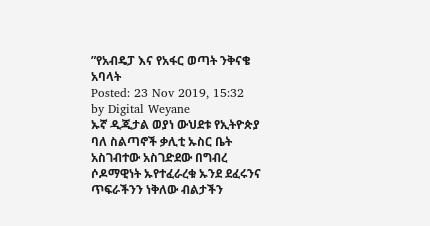”የአብዴፓ እና የአፋር ወጣት ንቅናቄ አባላት
Posted: 23 Nov 2019, 15:32
by Digital Weyane
ኡኛ ዲጂታል ወያነ ውህደቱ የኢትዮጵያ ባለ ስልጣኖች ቃሊቲ ኡስር ቤት አስገብተው አስገድደው በግብረ ሶዶማዊነት ኡየተፈራረቁ ኡንደ ደፈሩንና ጥፍራችንን ነቅለው ብልታችን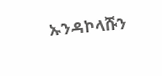ኡንዳኮላሹን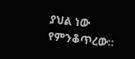ያህል ነው የምንቆጥረው።